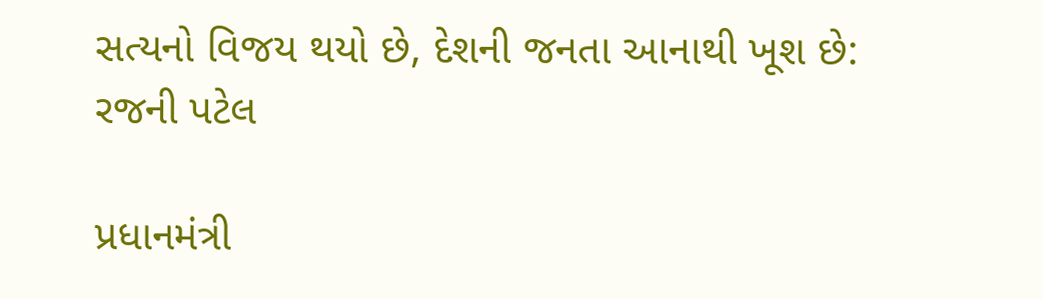સત્યનો વિજય થયો છે, દેશની જનતા આનાથી ખૂશ છે: રજની પટેલ

પ્રધાનમંત્રી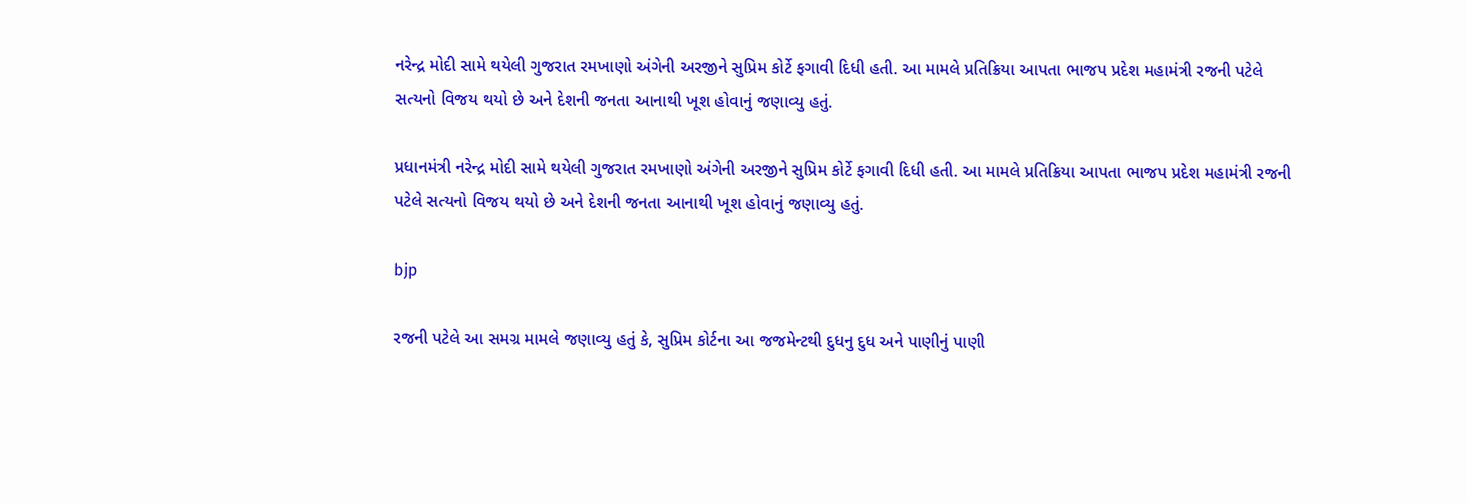નરેન્દ્ર મોદી સામે થયેલી ગુજરાત રમખાણો અંગેની અરજીને સુપ્રિમ કોર્ટે ફગાવી દિધી હતી. આ મામલે પ્રતિક્રિયા આપતા ભાજપ પ્રદેશ મહામંત્રી રજની પટેલે સત્યનો વિજય થયો છે અને દેશની જનતા આનાથી ખૂશ હોવાનું જણાવ્યુ હતું.

પ્રધાનમંત્રી નરેન્દ્ર મોદી સામે થયેલી ગુજરાત રમખાણો અંગેની અરજીને સુપ્રિમ કોર્ટે ફગાવી દિધી હતી. આ મામલે પ્રતિક્રિયા આપતા ભાજપ પ્રદેશ મહામંત્રી રજની પટેલે સત્યનો વિજય થયો છે અને દેશની જનતા આનાથી ખૂશ હોવાનું જણાવ્યુ હતું.

bjp

રજની પટેલે આ સમગ્ર મામલે જણાવ્યુ હતું કે, સુપ્રિમ કોર્ટના આ જજમેન્ટથી દુધનુ દુધ અને પાણીનું પાણી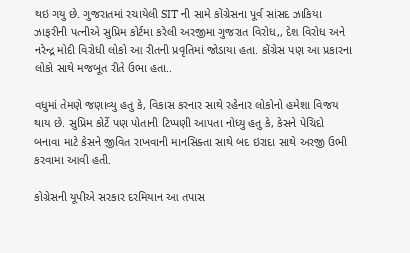થઇ ગયુ છે. ગુજરાતમાં રચાયેલી SIT ની સામે કોંગ્રેસના પૂર્વ સાંસદ ઝાકિયા ઝાફરીની પત્નીએ સુપ્રિમ કોર્ટમા કરેલી અરજીમા ગુજરાત વિરોધ,, દેશ વિરોધ અને નરેન્દ્ર મોદી વિરોધી લોકો આ રીતની પ્રવૃતિમાં જોડાયા હતા. કોંગ્રેસ પણ આ પ્રકારના લોકો સાથે મજબૂત રીતે ઉભા હતા..

વધુમાં તેમણે જણાવ્યુ હતુ કે, વિકાસ કરનાર સાથે રહેનાર લોકોનો હમેશા વિજય થાય છે. સુપ્રિમ કોર્ટે પણ પોતાની ટિપ્પણી આપતા નોધ્યુ હતુ કે, કેસને પેચિદો બનાવા માટે કેસને જીવિત રાખવાની માનસિક્તા સાથે બદ ઇરાદા સાથે અરજી ઉભી કરવામા આવી હતી.

કોગ્રેસની યૂપીએ સરકાર દરમિયાન આ તપાસ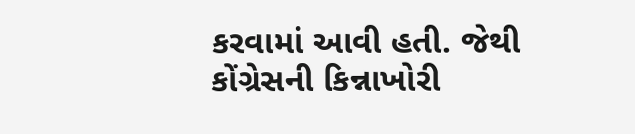કરવામાં આવી હતી. જેથી કોંગ્રેસની કિન્નાખોરી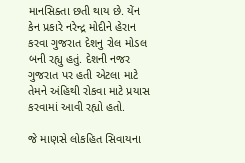માનસિક્તા છતી થાય છે. યેંન કેન પ્રકારે નરેન્દ્ર મોદીને હેરાન કરવા ગુજરાત દેશનુ રોલ મોડલ બની રહ્યુ હતું. દેશની નજર ગુજરાત પર હતી એટલા માટે તેમને અંહિથી રોકવા માટે પ્રયાસ કરવામાં આવી રહ્યો હતો.

જે માણસે લોકહિત સિવાયના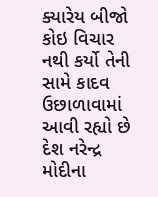ક્યારેય બીજો કોઇ વિચાર નથી કર્યો તેની સામે કાદવ ઉછાળાવામાં આવી રહ્યો છે દેશ નરેન્દ્ર મોદીના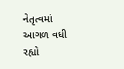નેતૃત્વમાં આગળ વધી રહ્યો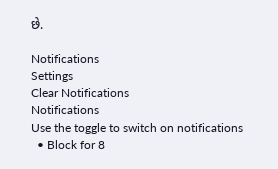છે.

Notifications
Settings
Clear Notifications
Notifications
Use the toggle to switch on notifications
  • Block for 8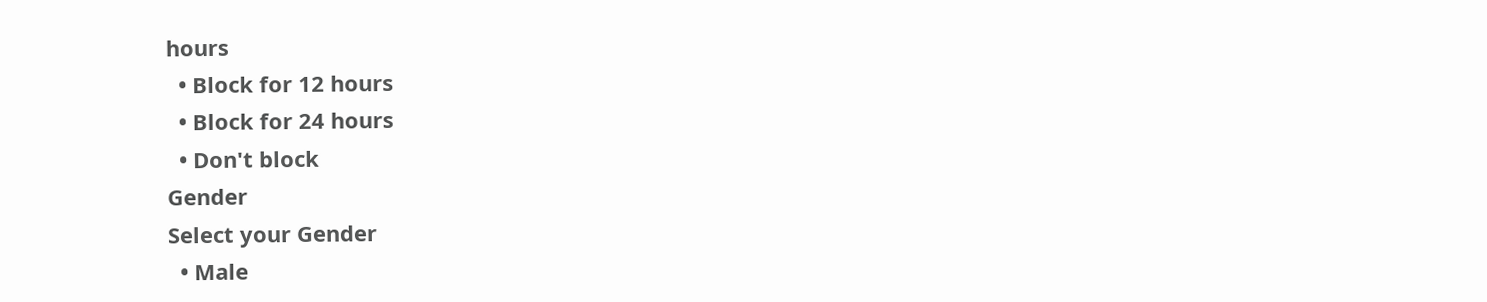hours
  • Block for 12 hours
  • Block for 24 hours
  • Don't block
Gender
Select your Gender
  • Male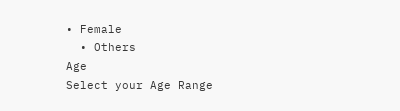• Female
  • Others
Age
Select your Age Range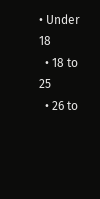• Under 18
  • 18 to 25
  • 26 to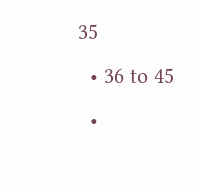35
  • 36 to 45
  •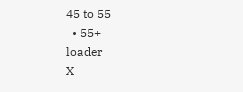45 to 55
  • 55+
loader
X